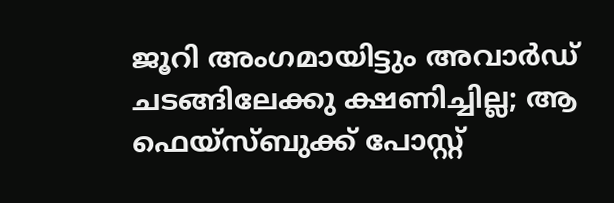ജൂറി അംഗമായിട്ടും അവാര്‍ഡ് ചടങ്ങിലേക്കു ക്ഷണിച്ചില്ല; ആ ഫെയ്‌സ്ബുക്ക് പോസ്റ്റ്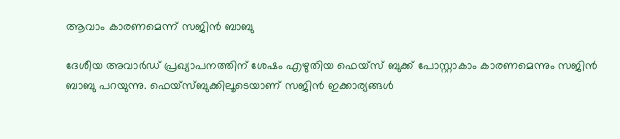ആവാം കാരണമെന്ന് സജിന്‍ ബാബു

ദേശീയ അവാര്‍ഡ് പ്രഖ്യാപനത്തിന് ശേഷം എഴുതിയ ഫെയ്‌സ് ബുക്ക് പോസ്റ്റാകാം കാരണമെന്നും സജിന്‍ ബാബു പറയുന്നു. ഫെയ്‌സ്ബുക്കിലൂടെയാണ് സജിന്‍ ഇക്കാര്യങ്ങള്‍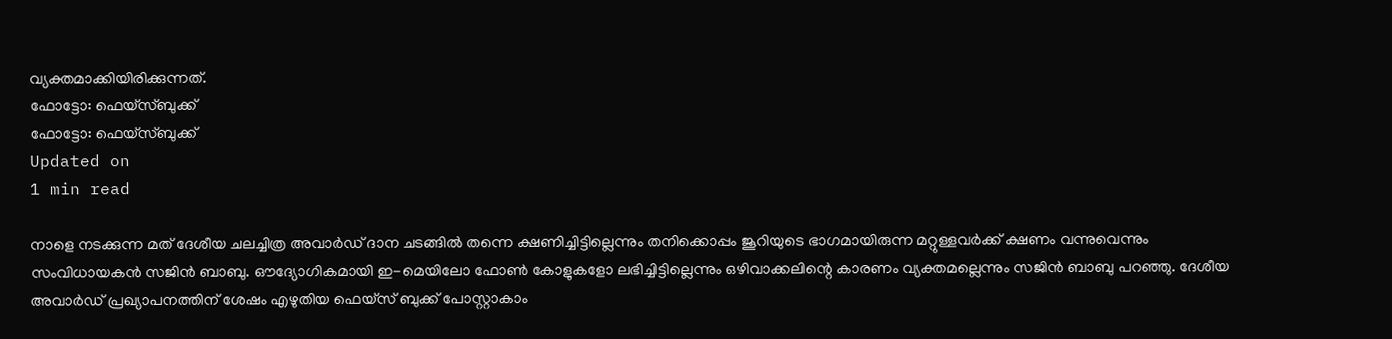വ്യക്തമാക്കിയിരിക്കുന്നത്.
ഫോട്ടോ: ഫെയ്സ്ബുക്ക്
ഫോട്ടോ: ഫെയ്സ്ബുക്ക്
Updated on
1 min read

നാളെ നടക്കുന്ന മത് ദേശീയ ചലച്ചിത്ര അവാര്‍ഡ് ദാന ചടങ്ങില്‍ തന്നെ ക്ഷണിച്ചിട്ടില്ലെന്നും തനിക്കൊപ്പം ജൂറിയുടെ ഭാഗമായിരുന്ന മറ്റുള്ളവര്‍ക്ക് ക്ഷണം വന്നുവെന്നും സംവിധായകന്‍ സജിന്‍ ബാബു. ഔദ്യോഗികമായി ഇ-മെയിലോ ഫോണ്‍ കോളുകളോ ലഭിച്ചിട്ടില്ലെന്നും ഒഴിവാക്കലിന്റെ കാരണം വ്യക്തമല്ലെന്നും സജിന്‍ ബാബു പറഞ്ഞു. ദേശീയ അവാര്‍ഡ് പ്രഖ്യാപനത്തിന് ശേഷം എഴുതിയ ഫെയ്‌സ് ബുക്ക് പോസ്റ്റാകാം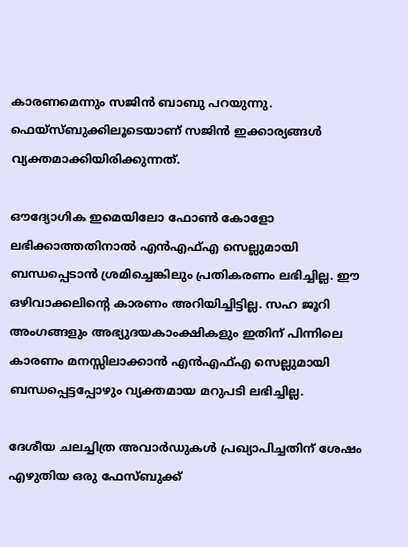കാരണമെന്നും സജിന്‍ ബാബു പറയുന്നു. ഫെയ്‌സ്ബുക്കിലൂടെയാണ് സജിന്‍ ഇക്കാര്യങ്ങള്‍ വ്യക്തമാക്കിയിരിക്കുന്നത്.

ഔദ്യോഗിക ഇമെയിലോ ഫോണ്‍ കോളോ ലഭിക്കാത്തതിനാല്‍ എന്‍എഫ്എ സെല്ലുമായി ബന്ധപ്പെടാന്‍ ശ്രമിച്ചെങ്കിലും പ്രതികരണം ലഭിച്ചില്ല. ഈ ഒഴിവാക്കലിന്റെ കാരണം അറിയിച്ചിട്ടില്ല. സഹ ജൂറി അംഗങ്ങളും അഭ്യുദയകാംക്ഷികളും ഇതിന് പിന്നിലെ കാരണം മനസ്സിലാക്കാന്‍ എന്‍എഫ്എ സെല്ലുമായി ബന്ധപ്പെട്ടപ്പോഴും വ്യക്തമായ മറുപടി ലഭിച്ചില്ല.

ദേശീയ ചലച്ചിത്ര അവാര്‍ഡുകള്‍ പ്രഖ്യാപിച്ചതിന് ശേഷം എഴുതിയ ഒരു ഫേസ്ബുക്ക്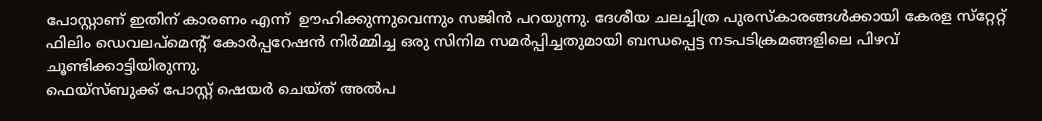പോസ്റ്റാണ് ഇതിന് കാരണം എന്ന്  ഊഹിക്കുന്നുവെന്നും സജിന്‍ പറയുന്നു. ദേശീയ ചലച്ചിത്ര പുരസ്‌കാരങ്ങള്‍ക്കായി കേരള സ്‌റ്റേറ്റ് ഫിലിം ഡെവലപ്‌മെന്റ് കോര്‍പ്പറേഷന്‍ നിര്‍മ്മിച്ച ഒരു സിനിമ സമര്‍പ്പിച്ചതുമായി ബന്ധപ്പെട്ട നടപടിക്രമങ്ങളിലെ പിഴവ് ചൂണ്ടിക്കാട്ടിയിരുന്നു.
ഫെയ്‌സ്ബുക്ക് പോസ്റ്റ് ഷെയര്‍ ചെയ്ത് അല്‍പ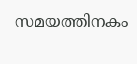സമയത്തിനകം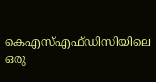കെഎസ്എഫ്ഡിസിയിലെ ഒരു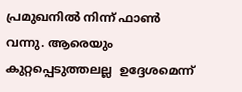പ്രമുഖനില്‍ നിന്ന് ഫാണ്‍ വന്നു. ആരെയും കുറ്റപ്പെടുത്തലല്ല  ഉദ്ദേശമെന്ന്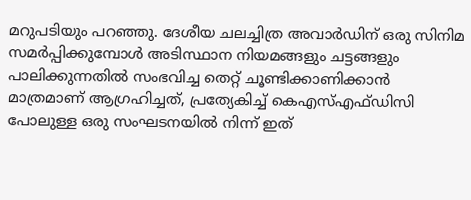മറുപടിയും പറഞ്ഞു. ദേശീയ ചലച്ചിത്ര അവാര്‍ഡിന് ഒരു സിനിമ സമര്‍പ്പിക്കുമ്പോള്‍ അടിസ്ഥാന നിയമങ്ങളും ചട്ടങ്ങളും പാലിക്കുന്നതില്‍ സംഭവിച്ച തെറ്റ് ചൂണ്ടിക്കാണിക്കാന്‍ മാത്രമാണ് ആഗ്രഹിച്ചത്, പ്രത്യേകിച്ച് കെഎസ്എഫ്ഡിസി പോലുള്ള ഒരു സംഘടനയില്‍ നിന്ന് ഇത്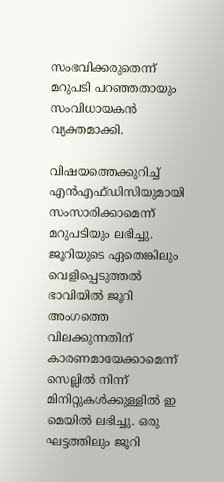സംഭവിക്കരുതെന്ന് മറുപടി പറഞ്ഞതായും സംവിധായകന്‍ വ്യക്തമാക്കി.

വിഷയത്തെക്കുറിച്ച് എന്‍എഫ്ഡിസിയുമായി സംസാരിക്കാമെന്ന് മറുപടിയും ലഭിച്ചു. ജൂറിയുടെ ഏതെങ്കിലും വെളിപ്പെടുത്തല്‍ ഭാവിയില്‍ ജൂറി അംഗത്തെ വിലക്കുന്നതിന് കാരണമായേക്കാമെന്ന് സെല്ലില്‍ നിന്ന് മിനിറ്റുകള്‍ക്കുള്ളില്‍ ഇ മെയില്‍ ലഭിച്ചു. ഒരു ഘട്ടത്തിലും ജൂറി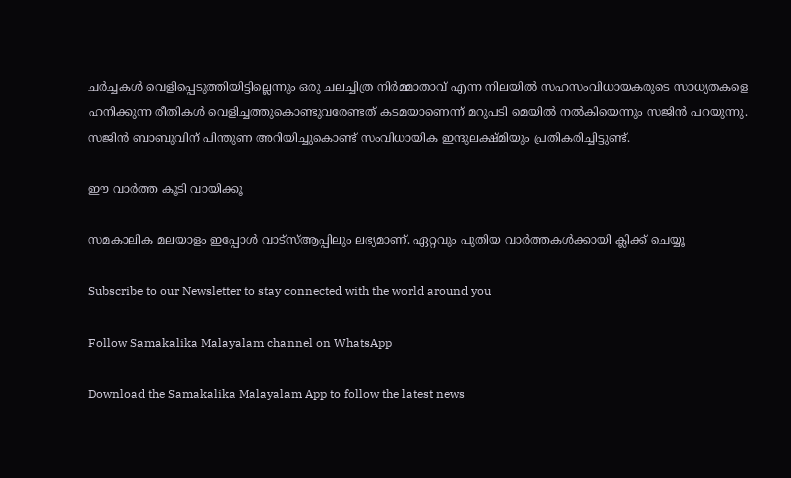ചര്‍ച്ചകള്‍ വെളിപ്പെടുത്തിയിട്ടില്ലെന്നും ഒരു ചലച്ചിത്ര നിര്‍മ്മാതാവ് എന്ന നിലയില്‍ സഹസംവിധായകരുടെ സാധ്യതകളെ ഹനിക്കുന്ന രീതികള്‍ വെളിച്ചത്തുകൊണ്ടുവരേണ്ടത് കടമയാണെന്ന് മറുപടി മെയില്‍ നല്‍കിയെന്നും സജിന്‍ പറയുന്നു. സജിന്‍ ബാബുവിന് പിന്തുണ അറിയിച്ചുകൊണ്ട് സംവിധായിക ഇന്ദുലക്ഷ്മിയും പ്രതികരിച്ചിട്ടുണ്ട്.

ഈ വാര്‍ത്ത കൂടി വായിക്കൂ

സമകാലിക മലയാളം ഇപ്പോൾ വാട്‌സ്ആപ്പിലും ലഭ്യമാണ്. ഏറ്റവും പുതിയ വാർത്തകൾക്കായി ക്ലിക്ക് ചെയ്യൂ

Subscribe to our Newsletter to stay connected with the world around you

Follow Samakalika Malayalam channel on WhatsApp

Download the Samakalika Malayalam App to follow the latest news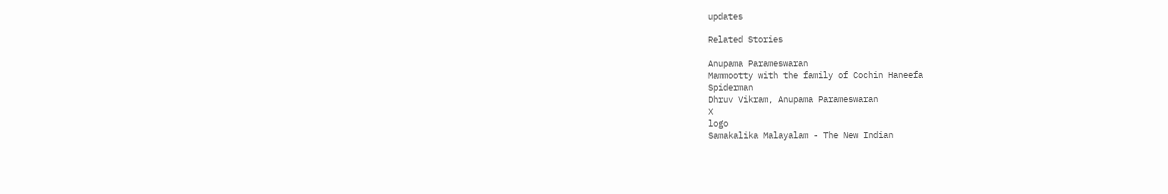updates

Related Stories

Anupama Parameswaran
Mammootty with the family of Cochin Haneefa
Spiderman
Dhruv Vikram, Anupama Parameswaran
X
logo
Samakalika Malayalam - The New Indian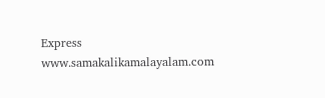Express
www.samakalikamalayalam.com